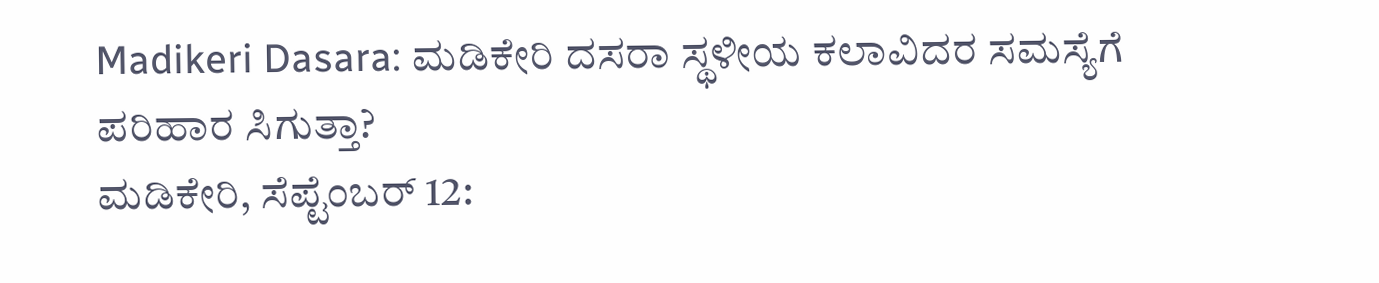Madikeri Dasara: ಮಡಿಕೇರಿ ದಸರಾ ಸ್ಥಳೀಯ ಕಲಾವಿದರ ಸಮಸ್ಯೆಗೆ ಪರಿಹಾರ ಸಿಗುತ್ತಾ?
ಮಡಿಕೇರಿ, ಸೆಪ್ಟೆಂಬರ್ 12: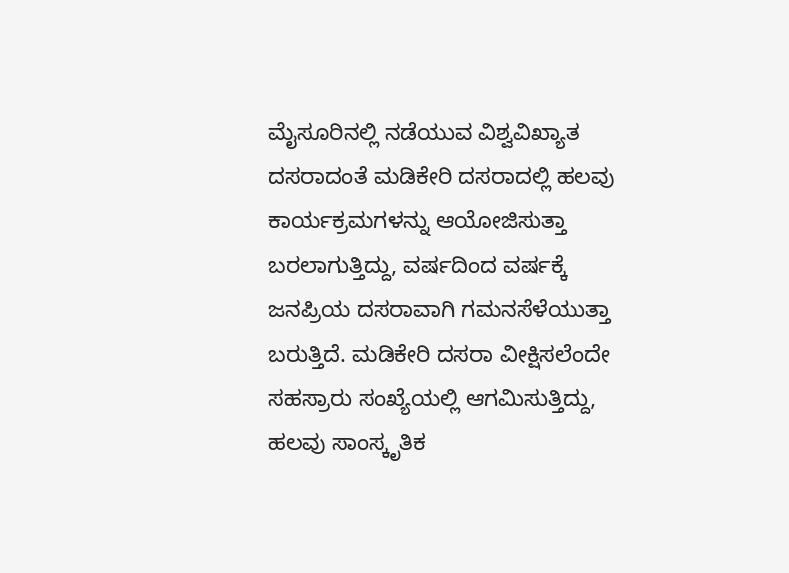ಮೈಸೂರಿನಲ್ಲಿ ನಡೆಯುವ ವಿಶ್ವವಿಖ್ಯಾತ ದಸರಾದಂತೆ ಮಡಿಕೇರಿ ದಸರಾದಲ್ಲಿ ಹಲವು ಕಾರ್ಯಕ್ರಮಗಳನ್ನು ಆಯೋಜಿಸುತ್ತಾ ಬರಲಾಗುತ್ತಿದ್ದು, ವರ್ಷದಿಂದ ವರ್ಷಕ್ಕೆ ಜನಪ್ರಿಯ ದಸರಾವಾಗಿ ಗಮನಸೆಳೆಯುತ್ತಾ ಬರುತ್ತಿದೆ. ಮಡಿಕೇರಿ ದಸರಾ ವೀಕ್ಷಿಸಲೆಂದೇ ಸಹಸ್ರಾರು ಸಂಖ್ಯೆಯಲ್ಲಿ ಆಗಮಿಸುತ್ತಿದ್ದು, ಹಲವು ಸಾಂಸ್ಕೃತಿಕ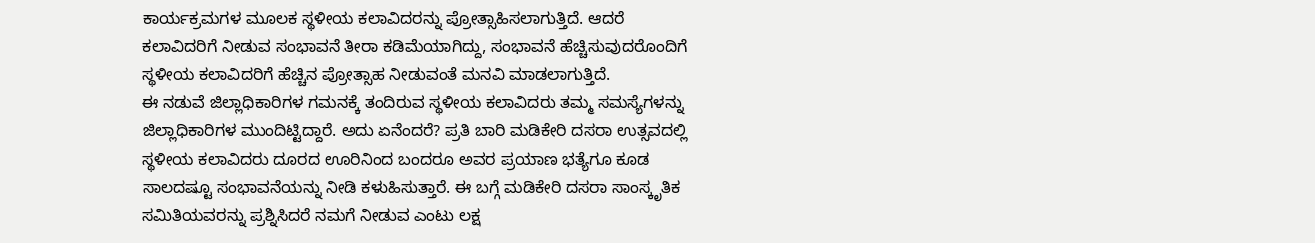ಕಾರ್ಯಕ್ರಮಗಳ ಮೂಲಕ ಸ್ಥಳೀಯ ಕಲಾವಿದರನ್ನು ಪ್ರೋತ್ಸಾಹಿಸಲಾಗುತ್ತಿದೆ. ಆದರೆ ಕಲಾವಿದರಿಗೆ ನೀಡುವ ಸಂಭಾವನೆ ತೀರಾ ಕಡಿಮೆಯಾಗಿದ್ದು, ಸಂಭಾವನೆ ಹೆಚ್ಚಿಸುವುದರೊಂದಿಗೆ ಸ್ಥಳೀಯ ಕಲಾವಿದರಿಗೆ ಹೆಚ್ಚಿನ ಪ್ರೋತ್ಸಾಹ ನೀಡುವಂತೆ ಮನವಿ ಮಾಡಲಾಗುತ್ತಿದೆ.
ಈ ನಡುವೆ ಜಿಲ್ಲಾಧಿಕಾರಿಗಳ ಗಮನಕ್ಕೆ ತಂದಿರುವ ಸ್ಥಳೀಯ ಕಲಾವಿದರು ತಮ್ಮ ಸಮಸ್ಯೆಗಳನ್ನು ಜಿಲ್ಲಾಧಿಕಾರಿಗಳ ಮುಂದಿಟ್ಟಿದ್ದಾರೆ. ಅದು ಏನೆಂದರೆ? ಪ್ರತಿ ಬಾರಿ ಮಡಿಕೇರಿ ದಸರಾ ಉತ್ಸವದಲ್ಲಿ ಸ್ಥಳೀಯ ಕಲಾವಿದರು ದೂರದ ಊರಿನಿಂದ ಬಂದರೂ ಅವರ ಪ್ರಯಾಣ ಭತ್ಯೆಗೂ ಕೂಡ ಸಾಲದಷ್ಟೂ ಸಂಭಾವನೆಯನ್ನು ನೀಡಿ ಕಳುಹಿಸುತ್ತಾರೆ. ಈ ಬಗ್ಗೆ ಮಡಿಕೇರಿ ದಸರಾ ಸಾಂಸ್ಕೃತಿಕ ಸಮಿತಿಯವರನ್ನು ಪ್ರಶ್ನಿಸಿದರೆ ನಮಗೆ ನೀಡುವ ಎಂಟು ಲಕ್ಷ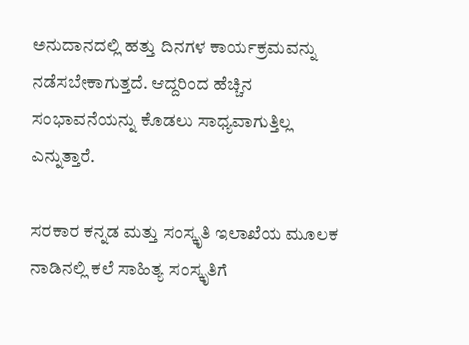ಅನುದಾನದಲ್ಲಿ ಹತ್ತು ದಿನಗಳ ಕಾರ್ಯಕ್ರಮವನ್ನು ನಡೆಸಬೇಕಾಗುತ್ತದೆ. ಆದ್ದರಿಂದ ಹೆಚ್ಚಿನ ಸಂಭಾವನೆಯನ್ನು ಕೊಡಲು ಸಾಧ್ಯವಾಗುತ್ತಿಲ್ಲ ಎನ್ನುತ್ತಾರೆ.

ಸರಕಾರ ಕನ್ನಡ ಮತ್ತು ಸಂಸ್ಕೃತಿ ಇಲಾಖೆಯ ಮೂಲಕ ನಾಡಿನಲ್ಲಿ ಕಲೆ ಸಾಹಿತ್ಯ ಸಂಸ್ಕೃತಿಗೆ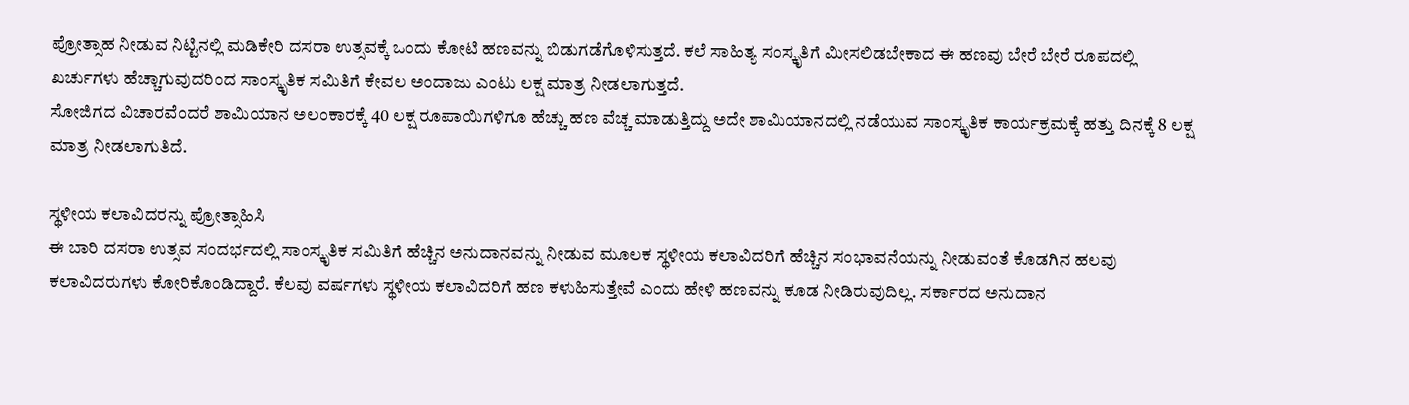ಪ್ರೋತ್ಸಾಹ ನೀಡುವ ನಿಟ್ಟಿನಲ್ಲಿ ಮಡಿಕೇರಿ ದಸರಾ ಉತ್ಸವಕ್ಕೆ ಒಂದು ಕೋಟಿ ಹಣವನ್ನು ಬಿಡುಗಡೆಗೊಳಿಸುತ್ತದೆ. ಕಲೆ ಸಾಹಿತ್ಯ ಸಂಸ್ಕೃತಿಗೆ ಮೀಸಲಿಡಬೇಕಾದ ಈ ಹಣವು ಬೇರೆ ಬೇರೆ ರೂಪದಲ್ಲಿ ಖರ್ಚುಗಳು ಹೆಚ್ಚಾಗುವುದರಿಂದ ಸಾಂಸ್ಕೃತಿಕ ಸಮಿತಿಗೆ ಕೇವಲ ಅಂದಾಜು ಎಂಟು ಲಕ್ಷ ಮಾತ್ರ ನೀಡಲಾಗುತ್ತದೆ.
ಸೋಜಿಗದ ವಿಚಾರವೆಂದರೆ ಶಾಮಿಯಾನ ಅಲಂಕಾರಕ್ಕೆ 40 ಲಕ್ಷ ರೂಪಾಯಿಗಳಿಗೂ ಹೆಚ್ಚು ಹಣ ವೆಚ್ಚ ಮಾಡುತ್ತಿದ್ದು ಅದೇ ಶಾಮಿಯಾನದಲ್ಲಿ ನಡೆಯುವ ಸಾಂಸ್ಕೃತಿಕ ಕಾರ್ಯಕ್ರಮಕ್ಕೆ ಹತ್ತು ದಿನಕ್ಕೆ 8 ಲಕ್ಷ ಮಾತ್ರ ನೀಡಲಾಗುತಿದೆ.

ಸ್ಥಳೀಯ ಕಲಾವಿದರನ್ನು ಪ್ರೋತ್ಸಾಹಿಸಿ
ಈ ಬಾರಿ ದಸರಾ ಉತ್ಸವ ಸಂದರ್ಭದಲ್ಲಿ ಸಾಂಸ್ಕೃತಿಕ ಸಮಿತಿಗೆ ಹೆಚ್ಚಿನ ಅನುದಾನವನ್ನು ನೀಡುವ ಮೂಲಕ ಸ್ಥಳೀಯ ಕಲಾವಿದರಿಗೆ ಹೆಚ್ಚಿನ ಸಂಭಾವನೆಯನ್ನು ನೀಡುವಂತೆ ಕೊಡಗಿನ ಹಲವು ಕಲಾವಿದರುಗಳು ಕೋರಿಕೊಂಡಿದ್ದಾರೆ. ಕೆಲವು ವರ್ಷಗಳು ಸ್ಥಳೀಯ ಕಲಾವಿದರಿಗೆ ಹಣ ಕಳುಹಿಸುತ್ತೇವೆ ಎಂದು ಹೇಳಿ ಹಣವನ್ನು ಕೂಡ ನೀಡಿರುವುದಿಲ್ಲ. ಸರ್ಕಾರದ ಅನುದಾನ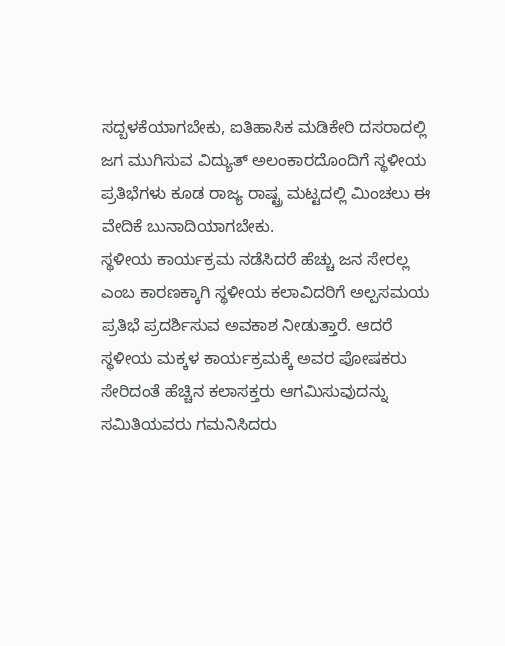ಸದ್ಬಳಕೆಯಾಗಬೇಕು, ಐತಿಹಾಸಿಕ ಮಡಿಕೇರಿ ದಸರಾದಲ್ಲಿ ಜಗ ಮುಗಿಸುವ ವಿದ್ಯುತ್ ಅಲಂಕಾರದೊಂದಿಗೆ ಸ್ಥಳೀಯ ಪ್ರತಿಭೆಗಳು ಕೂಡ ರಾಜ್ಯ ರಾಷ್ಟ್ರ ಮಟ್ಟದಲ್ಲಿ ಮಿಂಚಲು ಈ ವೇದಿಕೆ ಬುನಾದಿಯಾಗಬೇಕು.
ಸ್ಥಳೀಯ ಕಾರ್ಯಕ್ರಮ ನಡೆಸಿದರೆ ಹೆಚ್ಚು ಜನ ಸೇರಲ್ಲ ಎಂಬ ಕಾರಣಕ್ಕಾಗಿ ಸ್ಥಳೀಯ ಕಲಾವಿದರಿಗೆ ಅಲ್ಪಸಮಯ ಪ್ರತಿಭೆ ಪ್ರದರ್ಶಿಸುವ ಅವಕಾಶ ನೀಡುತ್ತಾರೆ. ಆದರೆ ಸ್ಥಳೀಯ ಮಕ್ಕಳ ಕಾರ್ಯಕ್ರಮಕ್ಕೆ ಅವರ ಪೋಷಕರು ಸೇರಿದಂತೆ ಹೆಚ್ಚಿನ ಕಲಾಸಕ್ತರು ಆಗಮಿಸುವುದನ್ನು ಸಮಿತಿಯವರು ಗಮನಿಸಿದರು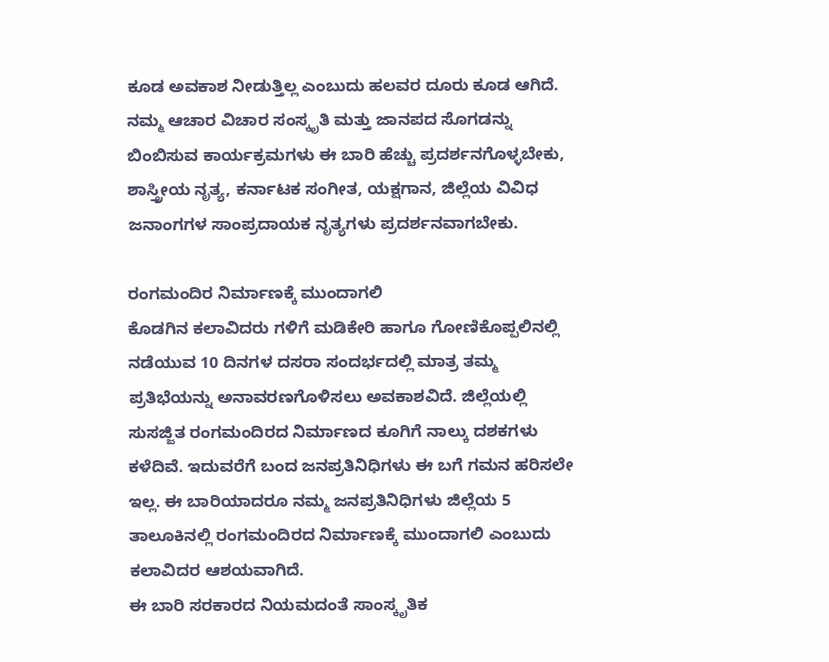ಕೂಡ ಅವಕಾಶ ನೀಡುತ್ತಿಲ್ಲ ಎಂಬುದು ಹಲವರ ದೂರು ಕೂಡ ಆಗಿದೆ. ನಮ್ಮ ಆಚಾರ ವಿಚಾರ ಸಂಸ್ಕೃತಿ ಮತ್ತು ಜಾನಪದ ಸೊಗಡನ್ನು ಬಿಂಬಿಸುವ ಕಾರ್ಯಕ್ರಮಗಳು ಈ ಬಾರಿ ಹೆಚ್ಚು ಪ್ರದರ್ಶನಗೊಳ್ಳಬೇಕು, ಶಾಸ್ತ್ರೀಯ ನೃತ್ಯ, ಕರ್ನಾಟಕ ಸಂಗೀತ, ಯಕ್ಷಗಾನ, ಜಿಲ್ಲೆಯ ವಿವಿಧ ಜನಾಂಗಗಳ ಸಾಂಪ್ರದಾಯಕ ನೃತ್ಯಗಳು ಪ್ರದರ್ಶನವಾಗಬೇಕು.

ರಂಗಮಂದಿರ ನಿರ್ಮಾಣಕ್ಕೆ ಮುಂದಾಗಲಿ
ಕೊಡಗಿನ ಕಲಾವಿದರು ಗಳಿಗೆ ಮಡಿಕೇರಿ ಹಾಗೂ ಗೋಣಿಕೊಪ್ಪಲಿನಲ್ಲಿ ನಡೆಯುವ 10 ದಿನಗಳ ದಸರಾ ಸಂದರ್ಭದಲ್ಲಿ ಮಾತ್ರ ತಮ್ಮ ಪ್ರತಿಭೆಯನ್ನು ಅನಾವರಣಗೊಳಿಸಲು ಅವಕಾಶವಿದೆ. ಜಿಲ್ಲೆಯಲ್ಲಿ ಸುಸಜ್ಜಿತ ರಂಗಮಂದಿರದ ನಿರ್ಮಾಣದ ಕೂಗಿಗೆ ನಾಲ್ಕು ದಶಕಗಳು ಕಳೆದಿವೆ. ಇದುವರೆಗೆ ಬಂದ ಜನಪ್ರತಿನಿಧಿಗಳು ಈ ಬಗೆ ಗಮನ ಹರಿಸಲೇ ಇಲ್ಲ. ಈ ಬಾರಿಯಾದರೂ ನಮ್ಮ ಜನಪ್ರತಿನಿಧಿಗಳು ಜಿಲ್ಲೆಯ 5 ತಾಲೂಕಿನಲ್ಲಿ ರಂಗಮಂದಿರದ ನಿರ್ಮಾಣಕ್ಕೆ ಮುಂದಾಗಲಿ ಎಂಬುದು ಕಲಾವಿದರ ಆಶಯವಾಗಿದೆ.
ಈ ಬಾರಿ ಸರಕಾರದ ನಿಯಮದಂತೆ ಸಾಂಸ್ಕೃತಿಕ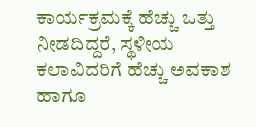ಕಾರ್ಯಕ್ರಮಕ್ಕೆ ಹೆಚ್ಚು ಒತ್ತು ನೀಡದಿದ್ದರೆ, ಸ್ಥಳೀಯ ಕಲಾವಿದರಿಗೆ ಹೆಚ್ಚು ಅವಕಾಶ ಹಾಗೂ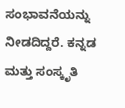ಸಂಭಾವನೆಯನ್ನು ನೀಡದಿದ್ದರೆ. ಕನ್ನಡ ಮತ್ತು ಸಂಸ್ಕೃತಿ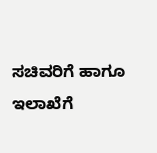ಸಚಿವರಿಗೆ ಹಾಗೂ ಇಲಾಖೆಗೆ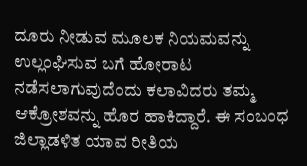ದೂರು ನೀಡುವ ಮೂಲಕ ನಿಯಮವನ್ನು ಉಲ್ಲಂಘಿಸುವ ಬಗೆ ಹೋರಾಟ ನಡೆಸಲಾಗುವುದೆಂದು ಕಲಾವಿದರು ತಮ್ಮ ಆಕ್ರೋಶವನ್ನು ಹೊರ ಹಾಕಿದ್ದಾರೆ. ಈ ಸಂಬಂಧ ಜಿಲ್ಲಾಡಳಿತ ಯಾವ ರೀತಿಯ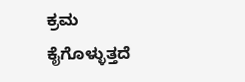ಕ್ರಮ ಕೈಗೊಳ್ಳುತ್ತದೆ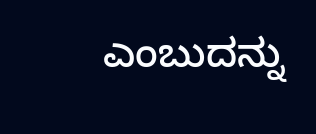ಎಂಬುದನ್ನು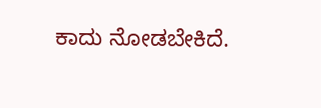ಕಾದು ನೋಡಬೇಕಿದೆ.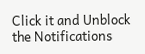Click it and Unblock the Notifications